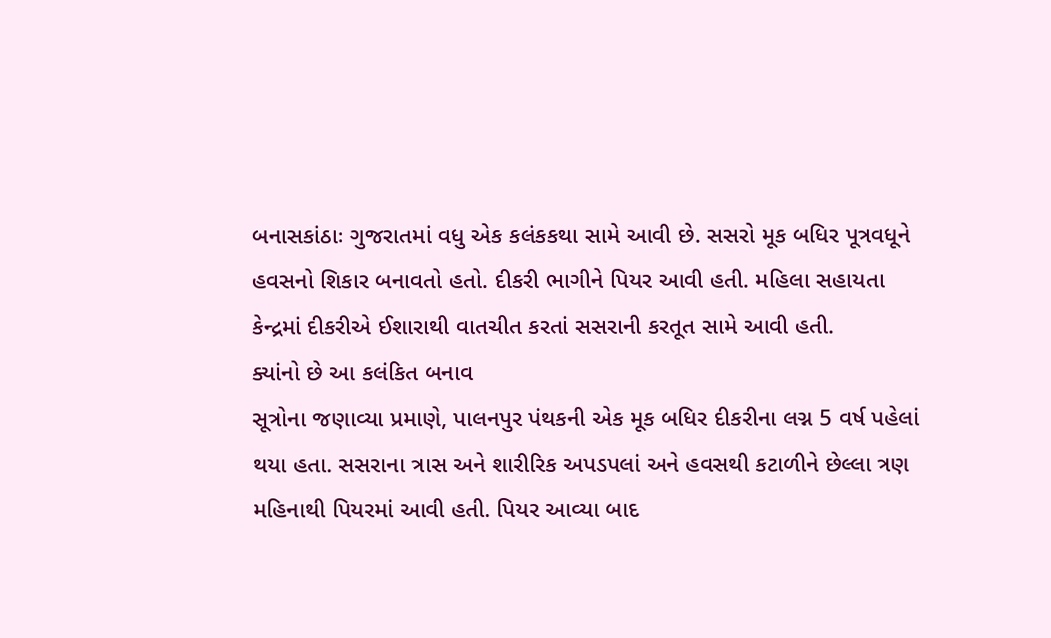બનાસકાંઠાઃ ગુજરાતમાં વધુ એક કલંકકથા સામે આવી છે. સસરો મૂક બધિર પૂત્રવધૂને હવસનો શિકાર બનાવતો હતો. દીકરી ભાગીને પિયર આવી હતી. મહિલા સહાયતા કેન્દ્રમાં દીકરીએ ઈશારાથી વાતચીત કરતાં સસરાની કરતૂત સામે આવી હતી.
ક્યાંનો છે આ કલંકિત બનાવ
સૂત્રોના જણાવ્યા પ્રમાણે, પાલનપુર પંથકની એક મૂક બધિર દીકરીના લગ્ન 5 વર્ષ પહેલાં થયા હતા. સસરાના ત્રાસ અને શારીરિક અપડપલાં અને હવસથી કટાળીને છેલ્લા ત્રણ મહિનાથી પિયરમાં આવી હતી. પિયર આવ્યા બાદ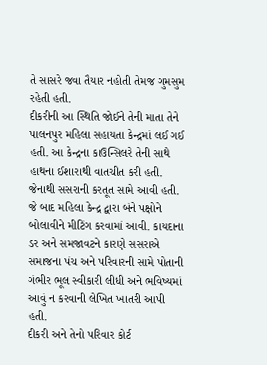તે સાસરે જવા તૈયાર નહોતી તેમજ ગુમસુમ રહેતી હતી.
દીકરીની આ સ્થિતિ જોઈને તેની માતા તેને પાલનપુર મહિલા સહાયતા કેન્દ્રમાં લઈ ગઈ હતી. આ કેન્દ્રના કાઉન્સિલરે તેની સાથે હાથના ઈશારાથી વાતચીત કરી હતી. જેનાથી સસરાની કરતૂત સામે આવી હતી. જે બાદ મહિલા કેન્દ્ર દ્વારા બંને પક્ષોને બોલાવીને મીટિંગ કરવામાં આવી. કાયદાના ડર અને સમજાવટને કારણે સસરાએ સમાજના પંચ અને પરિવારની સામે પોતાની ગંભીર ભૂલ સ્વીકારી લીધી અને ભવિષ્યમાં આવું ન કરવાની લેખિત ખાતરી આપી હતી.
દીકરી અને તેનો પરિવાર કોર્ટ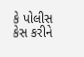કે પોલીસ કેસ કરીને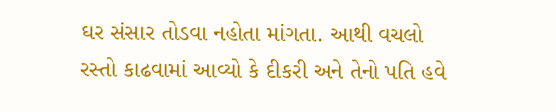ઘર સંસાર તોડવા નહોતા માંગતા. આથી વચલો રસ્તો કાઢવામાં આવ્યો કે દીકરી અને તેનો પતિ હવે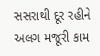સસરાથી દૂર રહીને અલગ મજૂરી કામ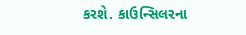કરશે. કાઉન્સિલરના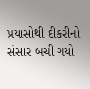પ્રયાસોથી દીકરીનો સંસાર બચી ગયો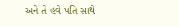અને તે હવે પતિ સાથે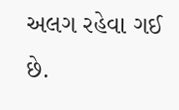અલગ રહેવા ગઈ છે.